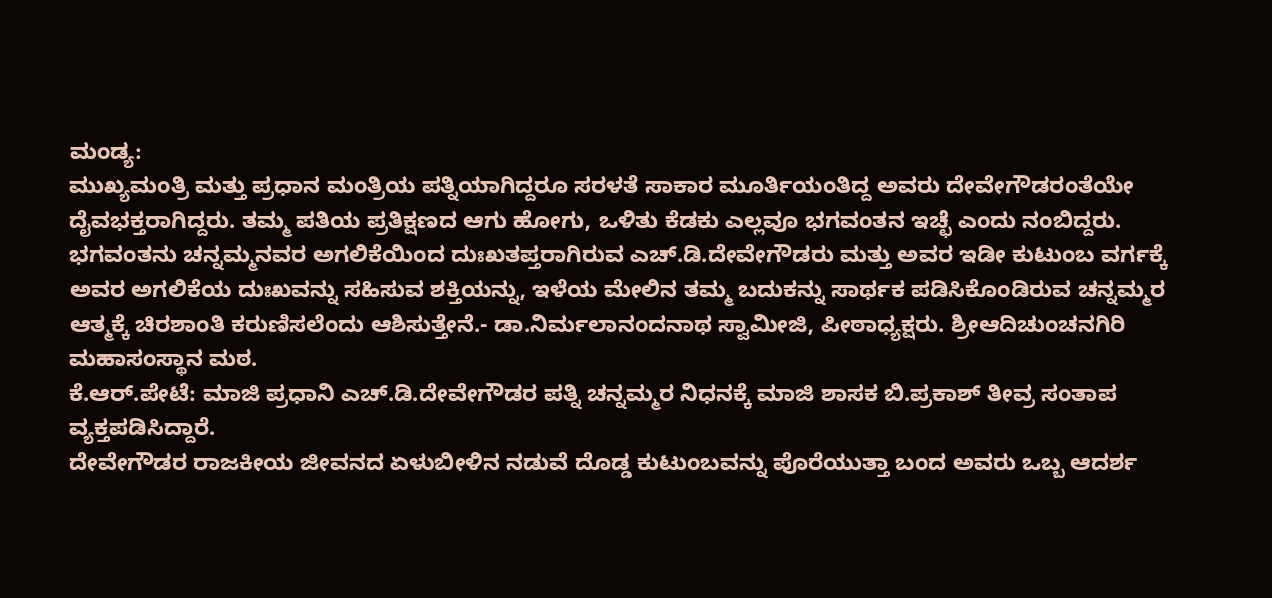ಮಂಡ್ಯ:
ಮುಖ್ಯಮಂತ್ರಿ ಮತ್ತು ಪ್ರಧಾನ ಮಂತ್ರಿಯ ಪತ್ನಿಯಾಗಿದ್ದರೂ ಸರಳತೆ ಸಾಕಾರ ಮೂರ್ತಿಯಂತಿದ್ದ ಅವರು ದೇವೇಗೌಡರಂತೆಯೇ ದೈವಭಕ್ತರಾಗಿದ್ದರು. ತಮ್ಮ ಪತಿಯ ಪ್ರತಿಕ್ಷಣದ ಆಗು ಹೋಗು, ಒಳಿತು ಕೆಡಕು ಎಲ್ಲವೂ ಭಗವಂತನ ಇಚ್ಛೆ ಎಂದು ನಂಬಿದ್ದರು.
ಭಗವಂತನು ಚನ್ನಮ್ಮನವರ ಅಗಲಿಕೆಯಿಂದ ದುಃಖತಪ್ತರಾಗಿರುವ ಎಚ್.ಡಿ.ದೇವೇಗೌಡರು ಮತ್ತು ಅವರ ಇಡೀ ಕುಟುಂಬ ವರ್ಗಕ್ಕೆ ಅವರ ಅಗಲಿಕೆಯ ದುಃಖವನ್ನು ಸಹಿಸುವ ಶಕ್ತಿಯನ್ನು, ಇಳೆಯ ಮೇಲಿನ ತಮ್ಮ ಬದುಕನ್ನು ಸಾರ್ಥಕ ಪಡಿಸಿಕೊಂಡಿರುವ ಚನ್ನಮ್ಮರ ಆತ್ಮಕ್ಕೆ ಚಿರಶಾಂತಿ ಕರುಣಿಸಲೆಂದು ಆಶಿಸುತ್ತೇನೆ.- ಡಾ.ನಿರ್ಮಲಾನಂದನಾಥ ಸ್ವಾಮೀಜಿ, ಪೀಠಾಧ್ಯಕ್ಷರು. ಶ್ರೀಆದಿಚುಂಚನಗಿರಿ ಮಹಾಸಂಸ್ಥಾನ ಮಠ.
ಕೆ.ಆರ್.ಪೇಟೆ: ಮಾಜಿ ಪ್ರಧಾನಿ ಎಚ್.ಡಿ.ದೇವೇಗೌಡರ ಪತ್ನಿ ಚನ್ನಮ್ಮರ ನಿಧನಕ್ಕೆ ಮಾಜಿ ಶಾಸಕ ಬಿ.ಪ್ರಕಾಶ್ ತೀವ್ರ ಸಂತಾಪ ವ್ಯಕ್ತಪಡಿಸಿದ್ದಾರೆ.
ದೇವೇಗೌಡರ ರಾಜಕೀಯ ಜೀವನದ ಏಳುಬೀಳಿನ ನಡುವೆ ದೊಡ್ಡ ಕುಟುಂಬವನ್ನು ಪೊರೆಯುತ್ತಾ ಬಂದ ಅವರು ಒಬ್ಬ ಆದರ್ಶ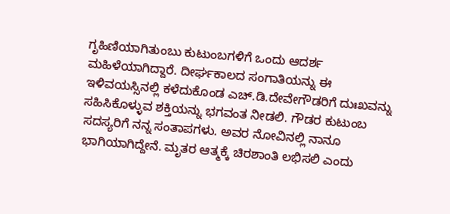ಗೃಹಿಣಿಯಾಗಿತುಂಬು ಕುಟುಂಬಗಳಿಗೆ ಒಂದು ಆದರ್ಶ ಮಹಿಳೆಯಾಗಿದ್ದಾರೆ. ದೀರ್ಘಕಾಲದ ಸಂಗಾತಿಯನ್ನು ಈ ಇಳಿವಯಸ್ಸಿನಲ್ಲಿ ಕಳೆದುಕೊಂಡ ಎಚ್.ಡಿ.ದೇವೇಗೌಡರಿಗೆ ದುಃಖವನ್ನು ಸಹಿಸಿಕೊಳ್ಳುವ ಶಕ್ತಿಯನ್ನು ಭಗವಂತ ನೀಡಲಿ. ಗೌಡರ ಕುಟುಂಬ ಸದಸ್ಯರಿಗೆ ನನ್ನ ಸಂತಾಪಗಳು. ಅವರ ನೋವಿನಲ್ಲಿ ನಾನೂ ಭಾಗಿಯಾಗಿದ್ದೇನೆ. ಮೃತರ ಆತ್ಮಕ್ಕೆ ಚಿರಶಾಂತಿ ಲಭಿಸಲಿ ಎಂದು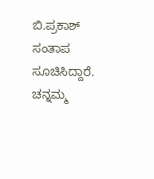ಬಿ.ಪ್ರಕಾಶ್ ಸಂತಾಪ ಸೂಚಿಸಿದ್ದಾರೆ. ಚನ್ನಮ್ಮ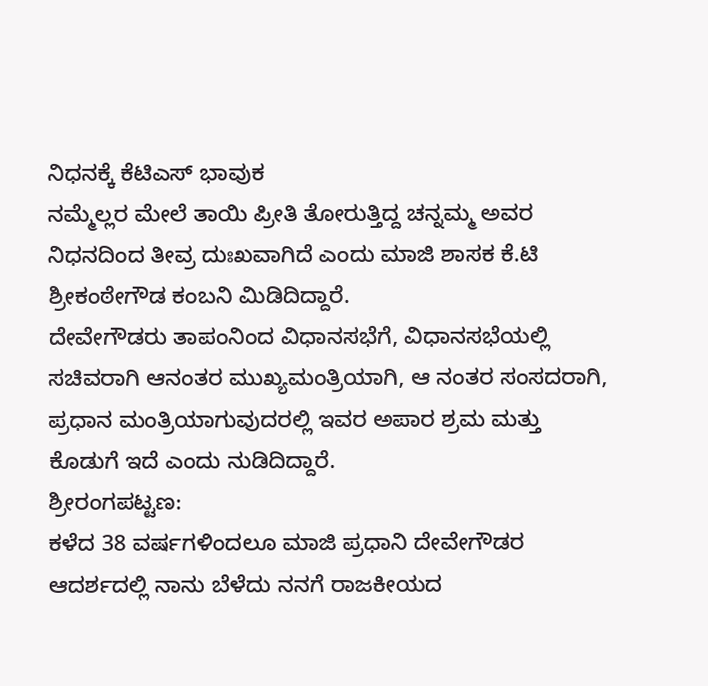ನಿಧನಕ್ಕೆ ಕೆಟಿಎಸ್ ಭಾವುಕ
ನಮ್ಮೆಲ್ಲರ ಮೇಲೆ ತಾಯಿ ಪ್ರೀತಿ ತೋರುತ್ತಿದ್ದ ಚನ್ನಮ್ಮ ಅವರ ನಿಧನದಿಂದ ತೀವ್ರ ದುಃಖವಾಗಿದೆ ಎಂದು ಮಾಜಿ ಶಾಸಕ ಕೆ.ಟಿ ಶ್ರೀಕಂಠೇಗೌಡ ಕಂಬನಿ ಮಿಡಿದಿದ್ದಾರೆ.
ದೇವೇಗೌಡರು ತಾಪಂನಿಂದ ವಿಧಾನಸಭೆಗೆ, ವಿಧಾನಸಭೆಯಲ್ಲಿ ಸಚಿವರಾಗಿ ಆನಂತರ ಮುಖ್ಯಮಂತ್ರಿಯಾಗಿ, ಆ ನಂತರ ಸಂಸದರಾಗಿ, ಪ್ರಧಾನ ಮಂತ್ರಿಯಾಗುವುದರಲ್ಲಿ ಇವರ ಅಪಾರ ಶ್ರಮ ಮತ್ತು ಕೊಡುಗೆ ಇದೆ ಎಂದು ನುಡಿದಿದ್ದಾರೆ.
ಶ್ರೀರಂಗಪಟ್ಟಣ:
ಕಳೆದ 38 ವರ್ಷಗಳಿಂದಲೂ ಮಾಜಿ ಪ್ರಧಾನಿ ದೇವೇಗೌಡರ ಆದರ್ಶದಲ್ಲಿ ನಾನು ಬೆಳೆದು ನನಗೆ ರಾಜಕೀಯದ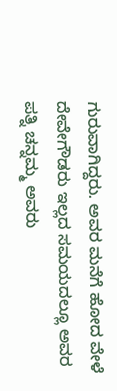ಗುರುವಾಗಿದ್ದರು. ಅವರ ಮನೆಗೆ ಹೋದ ವೇಳೆ ದೇವೇಗೌಡರು ಇಲ್ಲದ ಸಮಯದಲ್ಲೂ ಅವರ ಪತ್ನಿ ಚನ್ನಮ್ಮ ಅವರು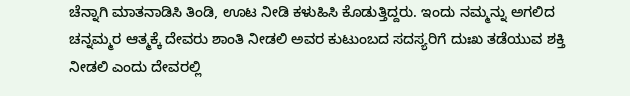ಚೆನ್ನಾಗಿ ಮಾತನಾಡಿಸಿ ತಿಂಡಿ, ಊಟ ನೀಡಿ ಕಳುಹಿಸಿ ಕೊಡುತ್ತಿದ್ದರು. ಇಂದು ನಮ್ಮನ್ನು ಅಗಲಿದ ಚನ್ನಮ್ಮರ ಆತ್ಮಕ್ಕೆ ದೇವರು ಶಾಂತಿ ನೀಡಲಿ ಅವರ ಕುಟುಂಬದ ಸದಸ್ಯರಿಗೆ ದುಃಖ ತಡೆಯುವ ಶಕ್ತಿ ನೀಡಲಿ ಎಂದು ದೇವರಲ್ಲಿ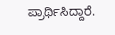ಪ್ರಾರ್ಥಿಸಿದ್ದಾರೆ.